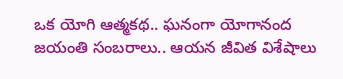ఒక యోగి ఆత్మకథ.. ఘనంగా యోగానంద జయంతి సంబరాలు.. ఆయన జీవిత విశేషాలు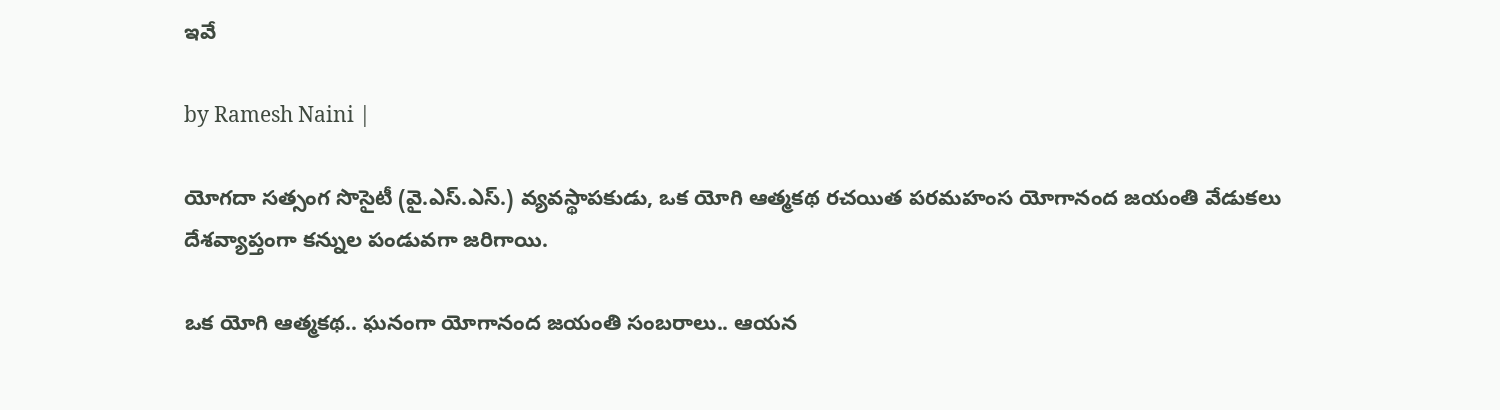ఇవే

by Ramesh Naini |

యోగదా సత్సంగ సొసైటీ (వై.ఎస్.ఎస్.) వ్యవస్థాపకుడు, ఒక యోగి ఆత్మకథ రచయిత పరమహంస యోగానంద జయంతి వేడుకలు దేశవ్యాప్తంగా కన్నుల పండువగా జరిగాయి.

ఒక యోగి ఆత్మకథ.. ఘనంగా యోగానంద జయంతి సంబరాలు.. ఆయన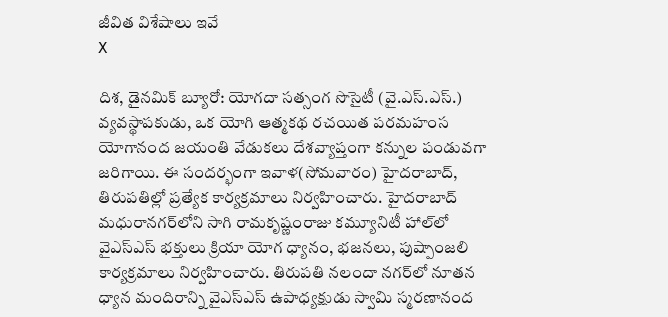జీవిత విశేషాలు ఇవే
X

దిశ, డైనమిక్ బ్యూరో: యోగదా సత్సంగ సొసైటీ (వై.ఎస్.ఎస్.) వ్యవస్థాపకుడు, ఒక యోగి ఆత్మకథ రచయిత పరమహంస యోగానంద జయంతి వేడుకలు దేశవ్యాప్తంగా కన్నుల పండువగా జరిగాయి. ఈ సందర్భంగా ఇవాళ(సోమవారం) హైదరాబాద్, తిరుపతిల్లో ప్రత్యేక కార్యక్రమాలు నిర్వహించారు. హైదరాబాద్ మధురానగర్‌లోని సాగి రామకృష్ణంరాజు కమ్యూనిటీ హాల్‌లో వైఎస్ఎస్ భక్తులు క్రియా యోగ ధ్యానం, భజనలు, పుష్పాంజలి కార్యక్రమాలు నిర్వహించారు. తిరుపతి నలందా నగర్‌లో నూతన ధ్యాన మందిరాన్ని వైఎస్ఎస్ ఉపాధ్యక్షుడు స్వామి స్మరణానంద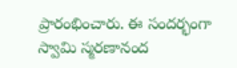ప్రారంభించారు. ఈ సందర్భంగా స్వామి స్మరణానంద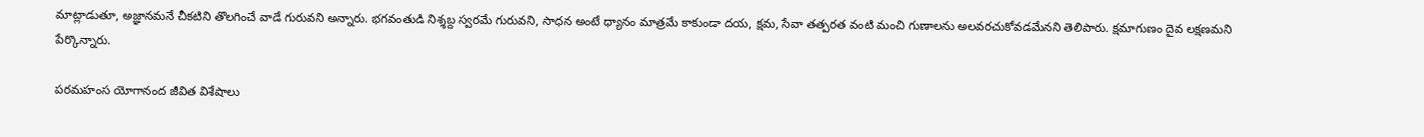మాట్లాడుతూ, అజ్ఞానమనే చీకటిని తొలగించే వాడే గురువని అన్నారు. భగవంతుడి నిశ్శబ్ద స్వరమే గురువని, సాధన అంటే ధ్యానం మాత్రమే కాకుండా దయ, క్షమ, సేవా తత్పరత వంటి మంచి గుణాలను అలవరచుకోవడమేనని తెలిపారు. క్షమాగుణం దైవ లక్షణమని పేర్కొన్నారు.

పరమహంస యోగానంద జీవిత విశేషాలు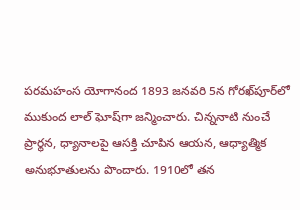పరమహంస యోగానంద 1893 జనవరి 5న గోరఖ్‌పూర్‌లో ముకుంద లాల్ ఘోష్‌గా జన్మించారు. చిన్ననాటి నుంచే ప్రార్థన, ధ్యానాలపై ఆసక్తి చూపిన ఆయన, ఆధ్యాత్మిక అనుభూతులను పొందారు. 1910లో తన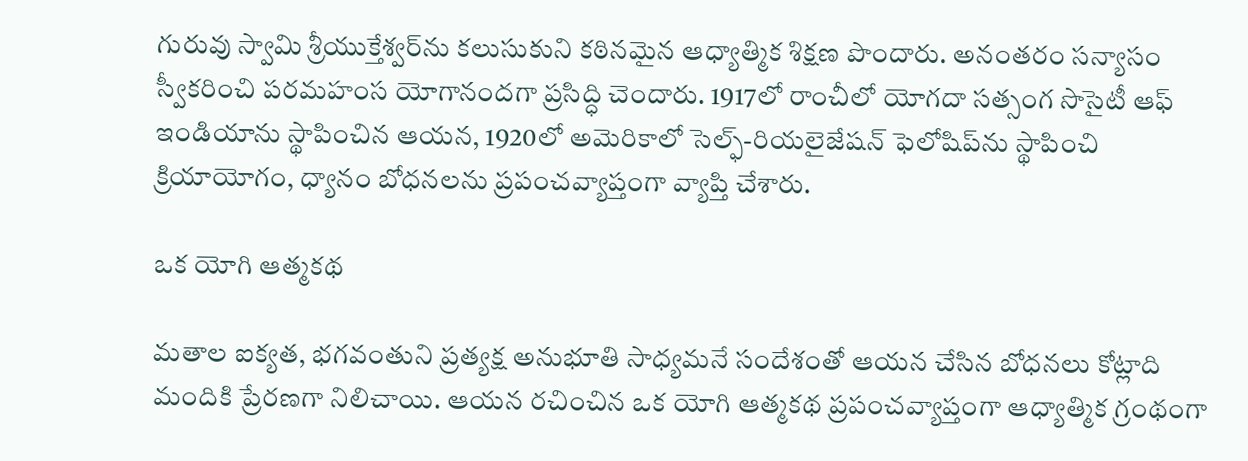గురువు స్వామి శ్రీయుక్తేశ్వర్‌ను కలుసుకుని కఠినమైన ఆధ్యాత్మిక శిక్షణ పొందారు. అనంతరం సన్యాసం స్వీకరించి పరమహంస యోగానందగా ప్రసిద్ధి చెందారు. 1917లో రాంచీలో యోగదా సత్సంగ సొసైటీ ఆఫ్ ఇండియాను స్థాపించిన ఆయన, 1920లో అమెరికాలో సెల్ఫ్-రియలైజేషన్ ఫెలోషిప్‌ను స్థాపించి క్రియాయోగం, ధ్యానం బోధనలను ప్రపంచవ్యాప్తంగా వ్యాప్తి చేశారు.

ఒక యోగి ఆత్మకథ

మతాల ఐక్యత, భగవంతుని ప్రత్యక్ష అనుభూతి సాధ్యమనే సందేశంతో ఆయన చేసిన బోధనలు కోట్లాది మందికి ప్రేరణగా నిలిచాయి. ఆయన రచించిన ఒక యోగి ఆత్మకథ ప్రపంచవ్యాప్తంగా ఆధ్యాత్మిక గ్రంథంగా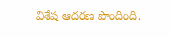విశేష ఆదరణ పొందింది.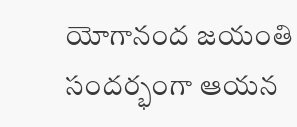యోగానంద జయంతి సందర్భంగా ఆయన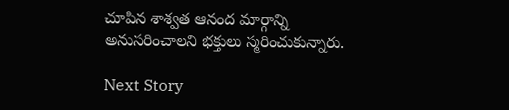చూపిన శాశ్వత ఆనంద మార్గాన్ని అనుసరించాలని భక్తులు స్మరించుకున్నారు.

Next Story